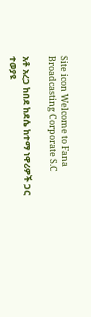Site icon Welcome to Fana Broadcasting Corporate S.C

አቶ አረጋ ከበደ ከደሴ ከተማ ነዋሪዎች ጋር ተወያዩ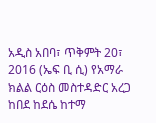አዲስ አበባ፣ ጥቅምት 20፣ 2016 (ኤፍ ቢ ሲ) የአማራ ክልል ርዕስ መስተዳድር አረጋ ከበደ ከደሴ ከተማ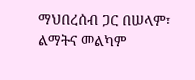ማህበረሰብ ጋር በሠላም፣ ልማትና መልካም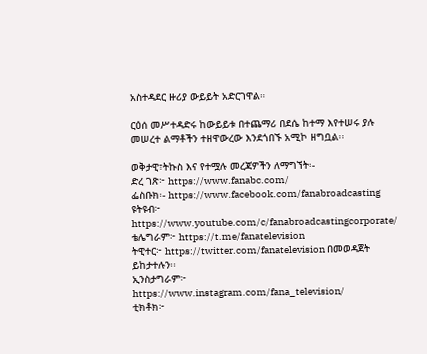አስተዳደር ዙሪያ ውይይት አድርገዋል።

ርዕሰ መሥተዳድሩ ከውይይቱ በተጨማሪ በደሴ ከተማ እየተሠሩ ያሉ መሠረተ ልማቶችን ተዘዋውረው እንደጎበኙ አሚኮ ዘግቧል፡፡

ወቅታዊ፣ትኩስ እና የተሟሉ መረጃዎችን ለማግኘት፡-
ድረ ገጽ፦ https://www.fanabc.com/
ፌስቡክ፡- https://www.facebook.com/fanabroadcasting
ዩትዩብ፦ https://www.youtube.com/c/fanabroadcastingcorporate/
ቴሌግራም፦ https://t.me/fanatelevision
ትዊተር፦ https://twitter.com/fanatelevision በመወዳጀት ይከታተሉን፡፡
ኢንስታግራም፦ https://www.instagram.com/fana_television/
ቲክቶክ፦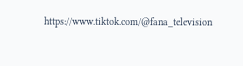https://www.tiktok.com/@fana_television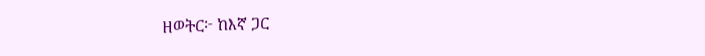ዘወትር፦ ከእኛ ጋር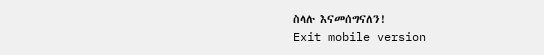ስላሉ እናመሰግናለን!
Exit mobile version